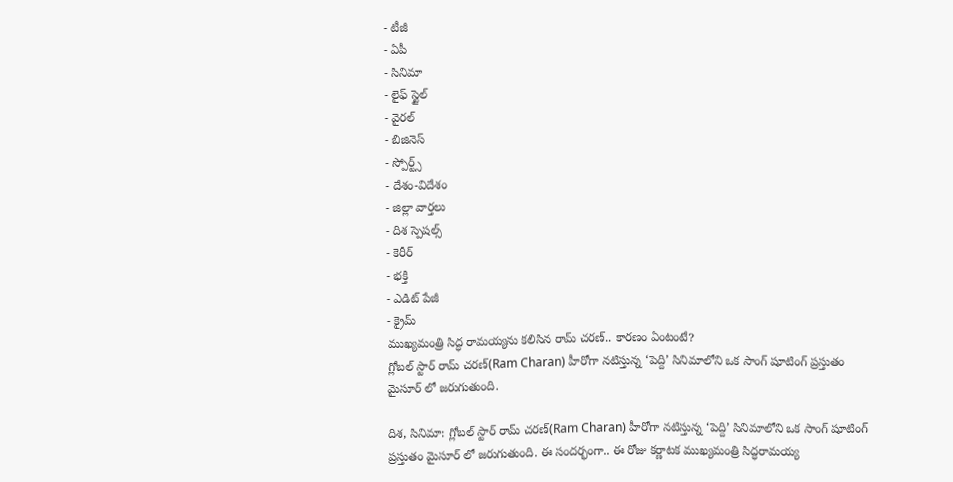- టీజీ
- ఏపీ
- సినిమా
- లైఫ్ స్టైల్
- వైరల్
- బిజినెస్
- స్పోర్ట్స్
- దేశం-విదేశం
- జిల్లా వార్తలు
- దిశ స్పెషల్స్
- కెరీర్
- భక్తి
- ఎడిట్ పేజీ
- క్రైమ్
ముఖ్యమంత్రి సిద్ధ రామయ్యను కలిసిన రామ్ చరణ్.. కారణం ఏంటంటే?
గ్లోబల్ స్టార్ రామ్ చరణ్(Ram Charan) హీరోగా నటిస్తున్న ‘పెద్ది’ సినిమాలోని ఒక సాంగ్ షూటింగ్ ప్రస్తుతం మైసూర్ లో జరుగుతుంది.

దిశ, సినిమా: గ్లోబల్ స్టార్ రామ్ చరణ్(Ram Charan) హీరోగా నటిస్తున్న ‘పెద్ది’ సినిమాలోని ఒక సాంగ్ షూటింగ్ ప్రస్తుతం మైసూర్ లో జరుగుతుంది. ఈ సందర్భంగా.. ఈ రోజు కర్ణాటక ముఖ్యమంత్రి సిద్ధరామయ్య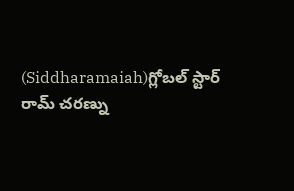(Siddharamaiah)గ్లోబల్ స్టార్ రామ్ చరణ్ను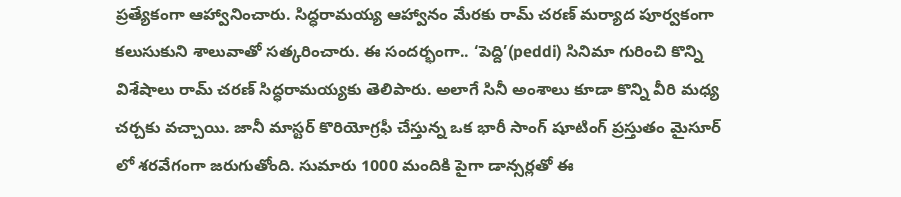ప్రత్యేకంగా ఆహ్వానించారు. సిద్ధరామయ్య ఆహ్వానం మేరకు రామ్ చరణ్ మర్యాద పూర్వకంగా కలుసుకుని శాలువాతో సత్కరించారు. ఈ సందర్భంగా.. ‘పెద్ది’(peddi) సినిమా గురించి కొన్ని విశేషాలు రామ్ చరణ్ సిద్ధరామయ్యకు తెలిపారు. అలాగే సినీ అంశాలు కూడా కొన్ని వీరి మధ్య చర్చకు వచ్చాయి. జానీ మాస్టర్ కొరియోగ్రఫీ చేస్తున్న ఒక భారీ సాంగ్ షూటింగ్ ప్రస్తుతం మైసూర్ లో శరవేగంగా జరుగుతోంది. సుమారు 1000 మందికి పైగా డాన్సర్లతో ఈ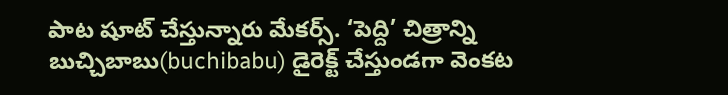పాట షూట్ చేస్తున్నారు మేకర్స్. ‘పెద్ది’ చిత్రాన్ని బుచ్చిబాబు(buchibabu) డైరెక్ట్ చేస్తుండగా వెంకట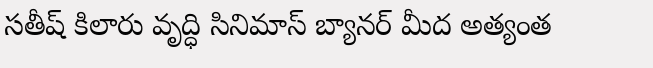సతీష్ కిలారు వృద్ధి సినిమాస్ బ్యానర్ మీద అత్యంత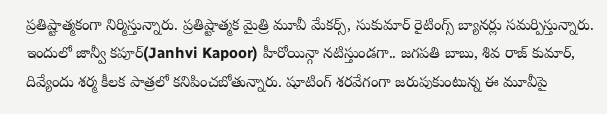ప్రతిష్టాత్మకంగా నిర్మిస్తున్నారు. ప్రతిష్టాత్మక మైత్రి మూవీ మేకర్స్, సుకుమార్ రైటింగ్స్ బ్యానర్లు సమర్పిస్తున్నారు. ఇందులో జాన్వీ కపూర్(Janhvi Kapoor) హీరోయిన్గా నటిస్తుండగా.. జగపతి బాబు, శివ రాజ్ కుమార్, దివ్యేందు శర్మ కీలక పాత్రలో కనిపించబోతున్నారు. షూటింగ్ శరవేగంగా జరుపుకుంటున్న ఈ మూవీపై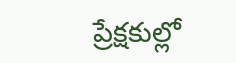ప్రేక్షకుల్లో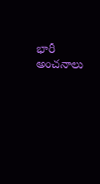భారీ అంచనాలు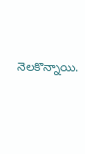నెలకొన్నాయి.